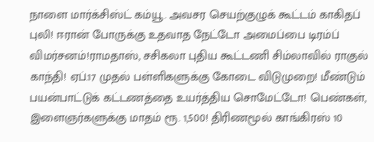நாளை மார்க்சிஸ்ட் கம்யூ. அவசர செயற்குழுக் கூட்டம் காகிதப் புலி! ஈரான் போருக்கு உதவாத நேட்டோ அமைப்பை டிரம்ப் விமர்சனம்!ராமதாஸ், சசிகலா புதிய கூட்டணி சிம்லாவில் ராகுல் காந்தி! ஏப்.17 முதல் பள்ளிகளுக்கு கோடை விடுமுறை! மீண்டும் பயன்பாட்டுக் கட்டணத்தை உயர்த்திய சொமேட்டோ! பெண்கள், இளைஞர்களுக்கு மாதம் ரூ. 1,500! திரிணமூல் காங்கிரஸ் 10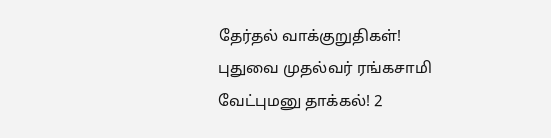தேர்தல் வாக்குறுதிகள்! புதுவை முதல்வர் ரங்கசாமி வேட்புமனு தாக்கல்! 2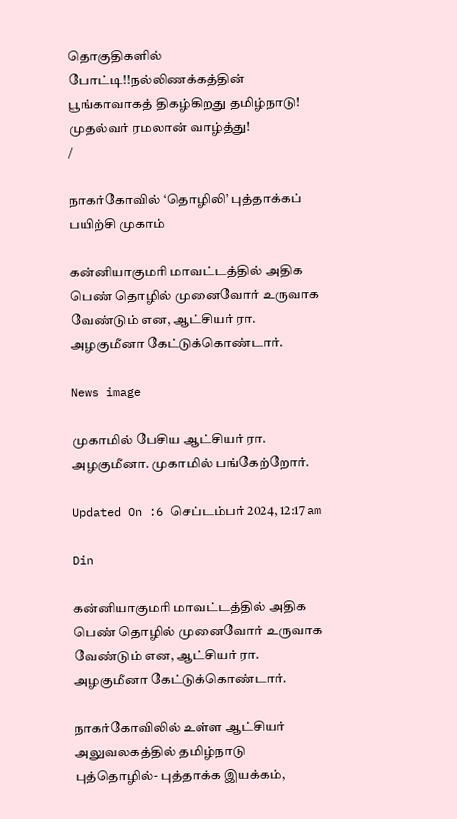தொகுதிகளில் போட்டி!!நல்லிணக்கத்தின் பூங்காவாகத் திகழ்கிறது தமிழ்நாடு! முதல்வர் ரமலான் வாழ்த்து!
/

நாகர்கோவில் ‘தொழிலி’ புத்தாக்கப் பயிற்சி முகாம்

கன்னியாகுமரி மாவட்டத்தில் அதிக பெண் தொழில் முனைவோர் உருவாக வேண்டும் என, ஆட்சியர் ரா. அழகுமீனா கேட்டுக்கொண்டார்.

News image

முகாமில் பேசிய ஆட்சியர் ரா. அழகுமீனா. முகாமில் பங்கேற்றோர்.

Updated On :6 செப்டம்பர் 2024, 12:17 am

Din

கன்னியாகுமரி மாவட்டத்தில் அதிக பெண் தொழில் முனைவோர் உருவாக வேண்டும் என, ஆட்சியர் ரா. அழகுமீனா கேட்டுக்கொண்டார்.

நாகர்கோவிலில் உள்ள ஆட்சியர் அலுவலகத்தில் தமிழ்நாடு புத்தொழில்- புத்தாக்க இயக்கம்,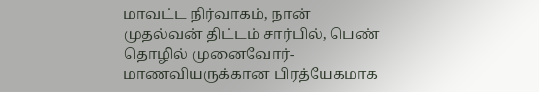மாவட்ட நிர்வாகம், நான் முதல்வன் திட்டம் சார்பில், பெண் தொழில் முனைவோர்- மாணவியருக்கான பிரத்யேகமாக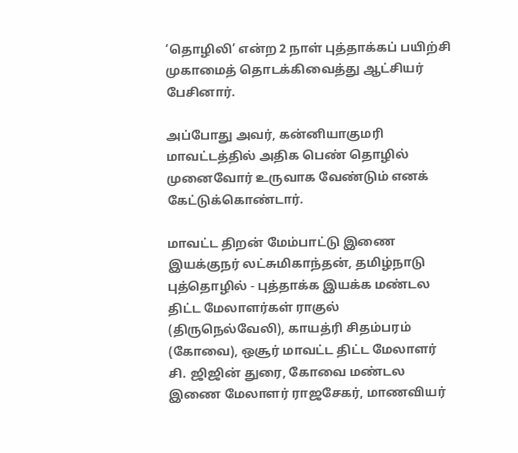‘தொழிலி’ என்ற 2 நாள் புத்தாக்கப் பயிற்சி முகாமைத் தொடக்கிவைத்து ஆட்சியர் பேசினார்.

அப்போது அவர், கன்னியாகுமரி மாவட்டத்தில் அதிக பெண் தொழில் முனைவோர் உருவாக வேண்டும் எனக் கேட்டுக்கொண்டார்.

மாவட்ட திறன் மேம்பாட்டு இணை இயக்குநர் லட்சுமிகாந்தன், தமிழ்நாடு புத்தொழில் - புத்தாக்க இயக்க மண்டல திட்ட மேலாளர்கள் ராகுல் (திருநெல்வேலி), காயத்ரி சிதம்பரம் (கோவை), ஒசூர் மாவட்ட திட்ட மேலாளர் சி. ஜிஜின் துரை, கோவை மண்டல இணை மேலாளர் ராஜசேகர், மாணவியர்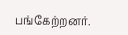பங்கேற்றனர்.